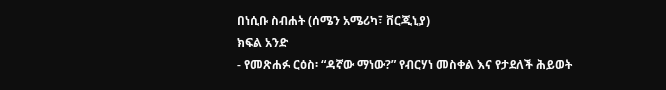በነሲቡ ስብሐት (ሰሜን አሜሪካ፣ ቨርጂኒያ)
ክፍል አንድ
- የመጽሐፉ ርዕስ፡ “ዳኛው ማነው?” የብርሃነ መስቀል እና የታደለች ሕይወት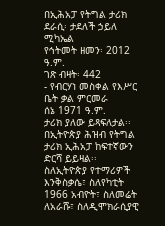በኢሕአፓ የትግል ታሪክ
ደራሲ፡ ታደለች ኃይለ ሚካኤል
የኅትመት ዘመን፡ 2012 ዓ.ም.
ገጽ ብዛት፡ 442
- የብርሃነ መስቀል የእሥር ቤት ቃል ምርመራ
ሰኔ 1971 ዓ.ም.
ታሪክ ያለው ይጻፍለታል፡፡ በኢትዮጵያ ሕዝብ የትግል ታሪክ ኢሕአፓ ከፍተኛውን ድርሻ ይይዛል፡፡ ስለኢትዮጵያ የተማሪዎች እንቅስቃሴ፣ ስለየካቲት 1966 አብዮት፣ ስለመሬት ለአራሹ፣ ስለዲሞክራሲያዊ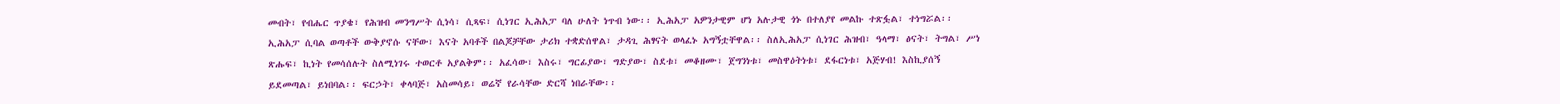መብት፣ የብሔር ጥያቄ፣ የሕዝብ መንግሥት ሲነሳ፣ ሲጻፍ፣ ሲነገር ኢሕአፓ ባለ ሁለት ነጥብ ነው፡፡ ኢሕአፓ አዎንታዊም ሆነ አሉታዊ ጎኑ በተለያየ መልኩ ተጽፏል፣ ተነግሯል፡፡ ኢሕአፓ ሲባል ወጣቶች ውቅያኖሱ ናቸው፣ እናት አባቶች በልጆቻቸው ታሪክ ተቋድሰዋል፣ ታዳጊ ሕፃናት ወላፈኑ አግኝቷቸዋል፡፡ ስለኢሕአፓ ሲነገር ሕዝብ፣ ዓላማ፣ ፅናት፣ ትግል፣ ሥነ ጽሑፍ፣ ኪነት የመሳሰሉት ስለሚነገሩ ተወርቶ አያልቅም፡፡ አፈሳው፣ እስሩ፣ ግርፊያው፣ ግድያው፣ ስደቱ፣ መቆዘሙ፣ ጀግንነቱ፣ መስዋዕትነቱ፣ ደፋርነቱ፣ አጅሃብ! እስኪያሰኝ ይደመጣል፣ ይነበባል፡፡ ፍርኃት፣ ቀላባጅ፣ አስመሳይ፣ ወሬኛ የራሳቸው ድርሻ ነበራቸው፡፡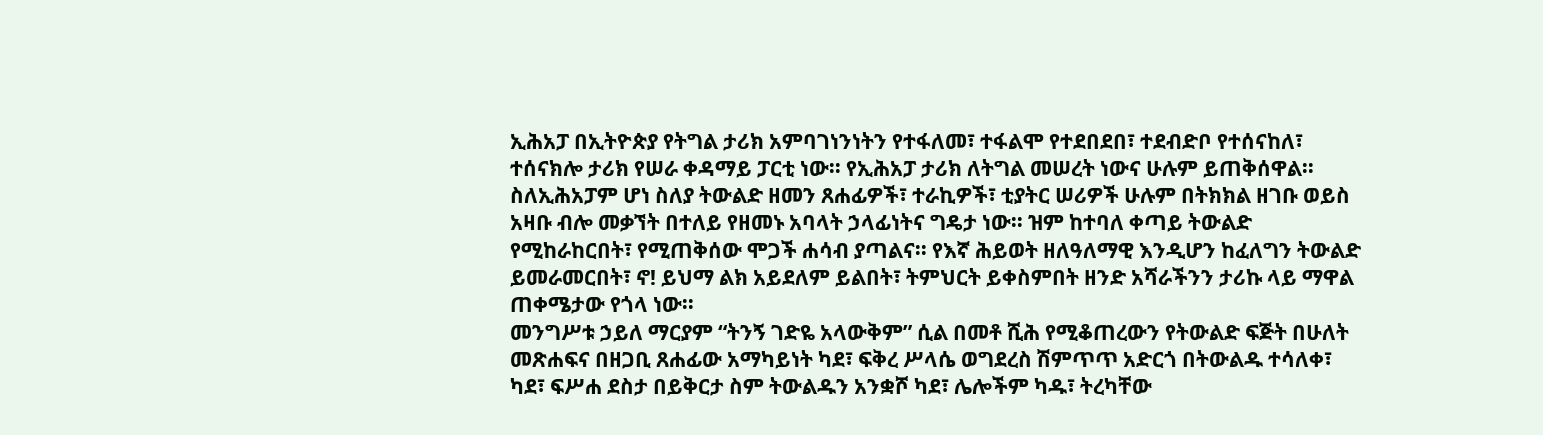ኢሕአፓ በኢትዮጵያ የትግል ታሪክ አምባገነንነትን የተፋለመ፣ ተፋልሞ የተደበደበ፣ ተደብድቦ የተሰናከለ፣ ተሰናክሎ ታሪክ የሠራ ቀዳማይ ፓርቲ ነው፡፡ የኢሕአፓ ታሪክ ለትግል መሠረት ነውና ሁሉም ይጠቅሰዋል፡፡ ስለኢሕአፓም ሆነ ስለያ ትውልድ ዘመን ጸሐፊዎች፣ ተራኪዎች፣ ቲያትር ሠሪዎች ሁሉም በትክክል ዘገቡ ወይስ አዛቡ ብሎ መቃኘት በተለይ የዘመኑ አባላት ኃላፊነትና ግዴታ ነው፡፡ ዝም ከተባለ ቀጣይ ትውልድ የሚከራከርበት፣ የሚጠቅሰው ሞጋች ሐሳብ ያጣልና፡፡ የእኛ ሕይወት ዘለዓለማዊ እንዲሆን ከፈለግን ትውልድ ይመራመርበት፣ ኖ! ይህማ ልክ አይደለም ይልበት፣ ትምህርት ይቀስምበት ዘንድ አሻራችንን ታሪኩ ላይ ማዋል ጠቀሜታው የጎላ ነው፡፡
መንግሥቱ ኃይለ ማርያም “ትንኝ ገድዬ አላውቅም” ሲል በመቶ ሺሕ የሚቆጠረውን የትውልድ ፍጅት በሁለት መጽሐፍና በዘጋቢ ጸሐፊው አማካይነት ካደ፣ ፍቅረ ሥላሴ ወግደረስ ሽምጥጥ አድርጎ በትውልዱ ተሳለቀ፣ ካደ፣ ፍሥሐ ደስታ በይቅርታ ስም ትውልዱን አንቋሾ ካደ፣ ሌሎችም ካዱ፣ ትረካቸው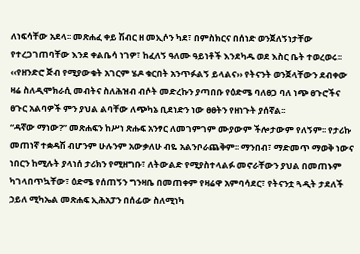ለነፍሳቸው አደላ፡፡ መጽሐፈ ቀይ ሽብር ዘ መኢሶን ካደ፣ በምስክርና በሰነድ ወንጀለኝነታቸው የተረጋገጠባቸው እንደ ቀልቤሳ ነገዎ፣ ከፈለኝ ዓለሙ ዓይነቶች እንደካዱ ወደ እስር ቤት ተወረወሩ፡፡ ‹‹የዘንድሮ ጅብ የሚያውቁት አገርም ሄዶ ቁርበት አንጥፉልኝ ይላልና›› የትናንት ወንጀላቸውን ደብቀው ዛሬ ስለዲሞክራሲ መብትና ስለሕዝብ ብሶት መድረኩን ያጣበቡ የዕድሜ ባለፀጋ ባለ ነጭ ፀጉሮችና ፀጉር አልባዎች ምን ያህል ልባቸው ለጭካኔ ቢደነድን ነው ፀፀትን የዘነጉት ያሰኛል፡፡
“ዳኛው ማነው?” መጽሐፍን ከሥነ ጽሑፍ አንፃር ለመገምገም ሙያውም ችሎታውም የለኝም፡፡ የታሪኩ መጠነኛ ተቋዳሽ ብሆንም ሁሉንም አውቃለሁ ብዬ አልንቦራጨቅም፡፡ ማንበብ፣ ማድመጥ ማወቅ ነውና ነበርን ከሚሉት ያላነሰ ታሪክን የሚዘግቡ፣ ለትውልድ የሚያስተላልፉ መኖራቸውን ያህል በመጠኑም ካገላበጥኳቸው፣ ዕድሜ የሰጠኝን ግንዛቤ በመጠቀም የዛሬዋ አምባሳደር፣ የትናንቷ ጓዲት ታደለች ኃይለ ሚካኤል መጽሐፍ ኢሕአፓን በሰፊው ስለሚነካ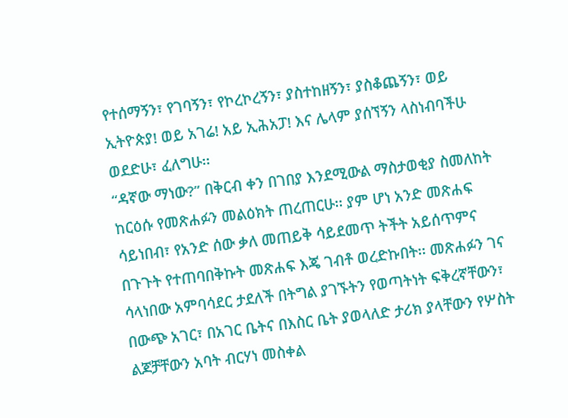የተሰማኝን፣ የገባኝን፣ የኮረኮረኝን፣ ያስተከዘኝን፣ ያስቆጨኝን፣ ወይ ኢትዮጵያ! ወይ አገሬ! አይ ኢሕአፓ! እና ሌላም ያሰኘኝን ላስነብባችሁ ወደድሁ፣ ፈለግሁ፡፡
“ዳኛው ማነው?” በቅርብ ቀን በገበያ እንደሚውል ማስታወቂያ ስመለከት ከርዕሱ የመጽሐፉን መልዕክት ጠረጠርሁ፡፡ ያም ሆነ አንድ መጽሐፍ ሳይነበብ፣ የአንድ ሰው ቃለ መጠይቅ ሳይደመጥ ትችት አይሰጥምና በጉጉት የተጠባበቅኩት መጽሐፍ እጄ ገብቶ ወረድኩበት፡፡ መጽሐፉን ገና ሳላነበው አምባሳደር ታደለች በትግል ያገኙትን የወጣትነት ፍቅረኛቸውን፣ በውጭ አገር፣ በአገር ቤትና በእስር ቤት ያወላለድ ታሪክ ያላቸውን የሦስት ልጆቻቸውን አባት ብርሃነ መስቀል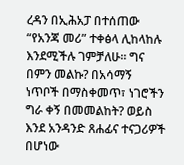ረዳን በኢሕአፓ በተሰጠው “የአንጃ መሪ” ተቀፅላ ሊከላከሉ እንደሚችሉ ገምቻለሁ፡፡ ግና በምን መልኩ? በአሳማኝ ነጥቦች በማስቀመጥ፣ ነገሮችን ግራ ቀኝ በመመልከት? ወይስ እንደ አንዳንድ ጸሐፊና ተናጋሪዎች በሆነው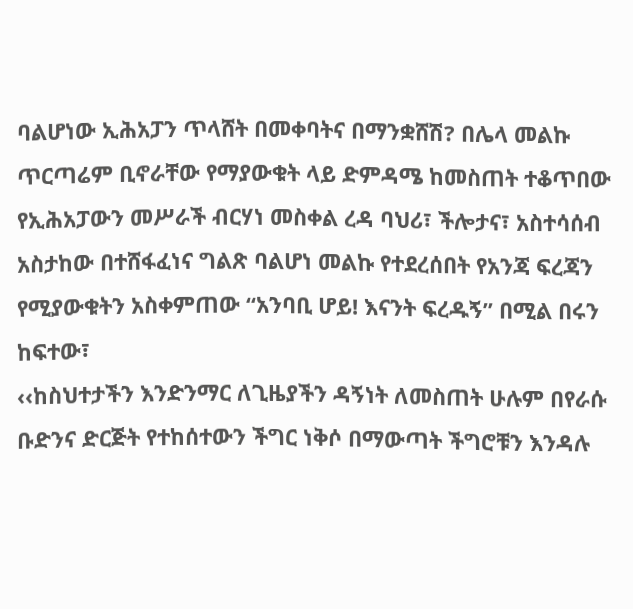ባልሆነው ኢሕአፓን ጥላሸት በመቀባትና በማንቋሸሽ? በሌላ መልኩ ጥርጣሬም ቢኖራቸው የማያውቁት ላይ ድምዳሜ ከመስጠት ተቆጥበው የኢሕአፓውን መሥራች ብርሃነ መስቀል ረዳ ባህሪ፣ ችሎታና፣ አስተሳሰብ አስታከው በተሸፋፈነና ግልጽ ባልሆነ መልኩ የተደረሰበት የአንጃ ፍረጃን የሚያውቁትን አስቀምጠው “አንባቢ ሆይ! እናንት ፍረዱኝ” በሚል በሩን ከፍተው፣
‹‹ከስህተታችን እንድንማር ለጊዜያችን ዳኝነት ለመስጠት ሁሉም በየራሱ ቡድንና ድርጅት የተከሰተውን ችግር ነቅሶ በማውጣት ችግሮቹን እንዳሉ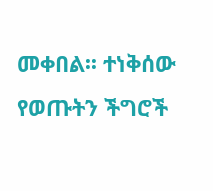መቀበል፡፡ ተነቅሰው የወጡትን ችግሮች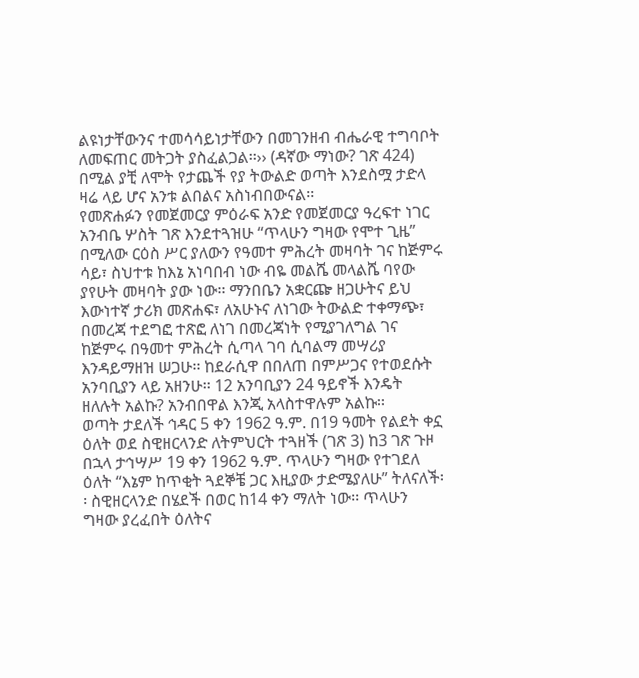ልዩነታቸውንና ተመሳሳይነታቸውን በመገንዘብ ብሔራዊ ተግባቦት ለመፍጠር መትጋት ያስፈልጋል፡፡›› (ዳኛው ማነው? ገጽ 424) በሚል ያቺ ለሞት የታጨች የያ ትውልድ ወጣት እንደስሟ ታድላ ዛሬ ላይ ሆና አንቱ ልበልና አስነብበውናል፡፡
የመጽሐፉን የመጀመርያ ምዕራፍ አንድ የመጀመርያ ዓረፍተ ነገር አንብቤ ሦስት ገጽ እንደተጓዝሁ “ጥላሁን ግዛው የሞተ ጊዜ” በሚለው ርዕስ ሥር ያለውን የዓመተ ምሕረት መዛባት ገና ከጅምሩ ሳይ፣ ስህተቱ ከእኔ አነባበብ ነው ብዬ መልሼ መላልሼ ባየው ያየሁት መዛባት ያው ነው፡፡ ማንበቤን አቋርጬ ዘጋሁትና ይህ እውነተኛ ታሪክ መጽሐፍ፣ ለአሁኑና ለነገው ትውልድ ተቀማጭ፣ በመረጃ ተደግፎ ተጽፎ ለነገ በመረጃነት የሚያገለግል ገና ከጅምሩ በዓመተ ምሕረት ሲጣላ ገባ ሲባልማ መሣሪያ እንዳይማዘዝ ሠጋሁ፡፡ ከደራሲዋ በበለጠ በምሥጋና የተወደሱት አንባቢያን ላይ አዘንሁ፡፡ 12 አንባቢያን 24 ዓይኖች እንዴት ዘለሉት አልኩ? አንብበዋል እንጂ አላስተዋሉም አልኩ፡፡
ወጣት ታደለች ኅዳር 5 ቀን 1962 ዓ.ም. በ19 ዓመት የልደት ቀኗ ዕለት ወደ ስዊዘርላንድ ለትምህርት ተጓዘች (ገጽ 3) ከ3 ገጽ ጉዞ በኋላ ታኅሣሥ 19 ቀን 1962 ዓ.ም. ጥላሁን ግዛው የተገደለ ዕለት “እኔም ከጥቂት ጓደኞቼ ጋር እዚያው ታድሜያለሁ” ትለናለች፡፡ ስዊዘርላንድ በሄደች በወር ከ14 ቀን ማለት ነው፡፡ ጥላሁን ግዛው ያረፈበት ዕለትና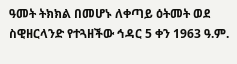ዓመት ትክክል በመሆኑ ለቀጣይ ዕትመት ወደ ስዊዘርላንድ የተጓዘችው ኅዳር 5 ቀን 1963 ዓ.ም.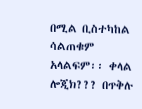በሚል ቢስተካከል ሳልጠቁም አላልፍም፡፡ ቀላል ሎጂክ??? በጥቅሉ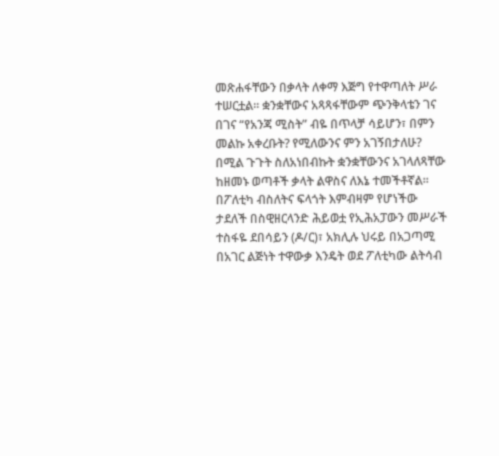መጽሐፋቸውን በቃላት ለቀማ እጅግ የተዋጣለት ሥራ ተሠርቷል፡፡ ቋንቋቸውና አጻጻፋቸውም ጭንቅላቴን ገና በገና “የአንጃ ሚስት” ብዬ በጥላቻ ሳይሆን፣ በምን መልኩ አቀረቡት? የሚለውንና ምን አገኝበታለሁ? በሚል ጉጉት ስለአነበብኩት ቋንቋቸውንና አገላለጻቸው ከዘመኑ ወጣቶች ቃላት ልዋስና ለእኔ ተመችቶኛል፡፡
በፖለቲካ ብስለትና ፍላጎት እምብዛም የሆነችው ታደለች በስዊዘርላንድ ሕይወቷ የኢሕአፓውን መሥራች ተስፋዬ ደበሳይን (ዶ/ር)፣ አክሊሉ ህሩይ በአጋጣሚ በአገር ልጅነት ተዋውቃ እንዴት ወደ ፖለቲካው ልትሳብ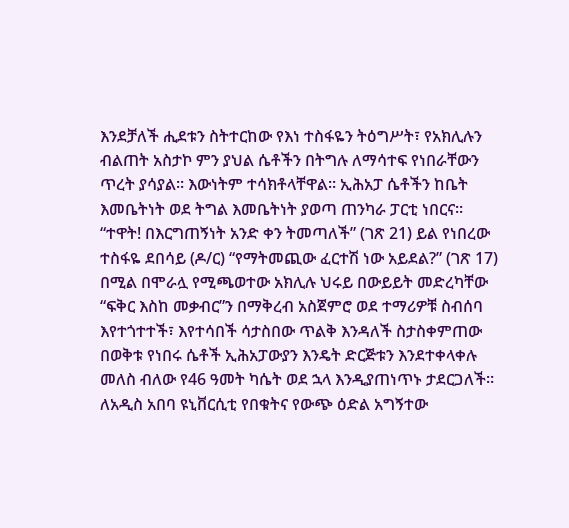እንደቻለች ሒደቱን ስትተርከው የእነ ተስፋዬን ትዕግሥት፣ የአክሊሉን ብልጠት አስታኮ ምን ያህል ሴቶችን በትግሉ ለማሳተፍ የነበራቸውን ጥረት ያሳያል፡፡ እውነትም ተሳክቶላቸዋል፡፡ ኢሕአፓ ሴቶችን ከቤት እመቤትነት ወደ ትግል እመቤትነት ያወጣ ጠንካራ ፓርቲ ነበርና፡፡ “ተዋት! በእርግጠኝነት አንድ ቀን ትመጣለች” (ገጽ 21) ይል የነበረው ተስፋዬ ደበሳይ (ዶ/ር) “የማትመጪው ፈርተሽ ነው አይደል?” (ገጽ 17) በሚል በሞራሏ የሚጫወተው አክሊሉ ህሩይ በውይይት መድረካቸው “ፍቅር እስከ መቃብር”ን በማቅረብ አስጀምሮ ወደ ተማሪዎቹ ስብሰባ እየተጎተተች፣ እየተሳበች ሳታስበው ጥልቅ እንዳለች ስታስቀምጠው በወቅቱ የነበሩ ሴቶች ኢሕአፓውያን እንዴት ድርጅቱን እንደተቀላቀሉ መለስ ብለው የ46 ዓመት ካሴት ወደ ኋላ እንዲያጠነጥኑ ታደርጋለች፡፡ ለአዲስ አበባ ዩኒቨርሲቲ የበቁትና የውጭ ዕድል አግኝተው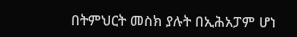በትምህርት መስክ ያሉት በኢሕአፓም ሆነ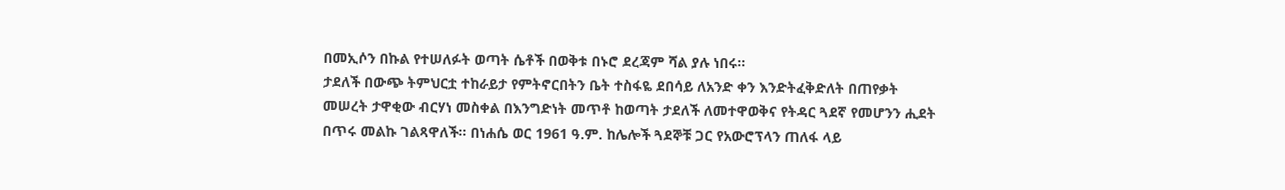በመኢሶን በኩል የተሠለፉት ወጣት ሴቶች በወቅቱ በኑሮ ደረጃም ሻል ያሉ ነበሩ፡፡
ታደለች በውጭ ትምህርቷ ተከራይታ የምትኖርበትን ቤት ተስፋዬ ደበሳይ ለአንድ ቀን እንድትፈቅድለት በጠየቃት መሠረት ታዋቂው ብርሃነ መስቀል በእንግድነት መጥቶ ከወጣት ታደለች ለመተዋወቅና የትዳር ጓደኛ የመሆንን ሒደት በጥሩ መልኩ ገልጻዋለች፡፡ በነሐሴ ወር 1961 ዓ.ም. ከሌሎች ጓደኞቹ ጋር የአውሮፕላን ጠለፋ ላይ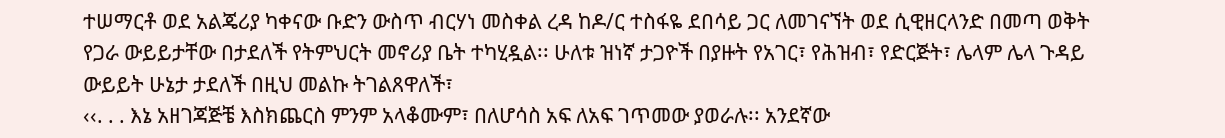ተሠማርቶ ወደ አልጄሪያ ካቀናው ቡድን ውስጥ ብርሃነ መስቀል ረዳ ከዶ/ር ተስፋዬ ደበሳይ ጋር ለመገናኘት ወደ ሲዊዘርላንድ በመጣ ወቅት የጋራ ውይይታቸው በታደለች የትምህርት መኖሪያ ቤት ተካሂዷል፡፡ ሁለቱ ዝነኛ ታጋዮች በያዙት የአገር፣ የሕዝብ፣ የድርጅት፣ ሌላም ሌላ ጉዳይ ውይይት ሁኔታ ታደለች በዚህ መልኩ ትገልጸዋለች፣
‹‹. . . እኔ አዘገጃጅቼ እስክጨርስ ምንም አላቆሙም፣ በለሆሳስ አፍ ለአፍ ገጥመው ያወራሉ፡፡ አንደኛው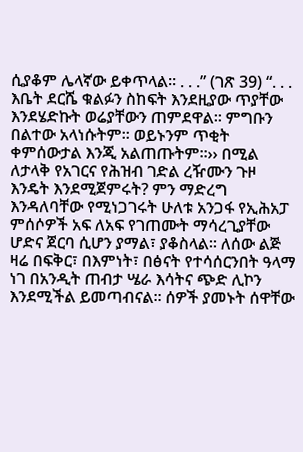ሲያቆም ሌላኛው ይቀጥላል፡፡ . . .” (ገጽ 39) “. . . እቤት ደርሼ ቁልፉን ስከፍት እንደዚያው ጥያቸው እንደሄድኩት ወሬያቸውን ጠምደዋል፡፡ ምግቡን በልተው አላነሱትም፡፡ ወይኑንም ጥቂት ቀምሰውታል እንጂ አልጠጡትም፡፡›› በሚል ለታላቅ የአገርና የሕዝብ ገድል ረዥሙን ጉዞ እንዴት እንደሚጀምሩት? ምን ማድረግ እንዳለባቸው የሚነጋገሩት ሁለቱ አንጋፋ የኢሕአፓ ምሰሶዎች አፍ ለአፍ የገጠሙት ማሳረጊያቸው ሆድና ጀርባ ሲሆን ያማል፣ ያቆስላል፡፡ ለሰው ልጅ ዛሬ በፍቅር፣ በእምነት፣ በፅናት የተሳሰርንበት ዓላማ ነገ በአንዲት ጠብታ ሤራ እሳትና ጭድ ሊኮን እንደሚችል ይመጣብናል፡፡ ሰዎች ያመኑት ሰዋቸው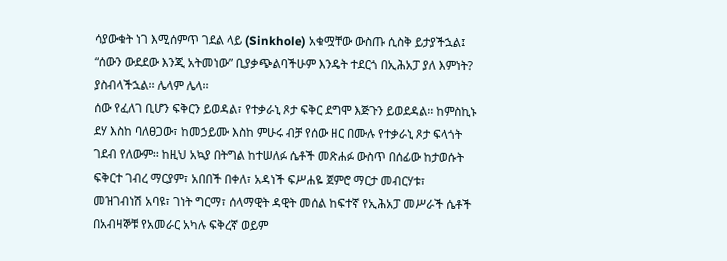ሳያውቁት ነገ እሚሰምጥ ገደል ላይ (Sinkhole) አቁሟቸው ውስጡ ሲስቅ ይታያችኋል፤ “ሰውን ውደደው እንጂ አትመነው” ቢያቃጭልባችሁም እንዴት ተደርጎ በኢሕአፓ ያለ እምነት? ያስብላችኋል፡፡ ሌላም ሌላ፡፡
ሰው የፈለገ ቢሆን ፍቅርን ይወዳል፣ የተቃራኒ ጾታ ፍቅር ደግሞ እጅጉን ይወደዳል፡፡ ከምስኪኑ ደሃ እስከ ባለፀጋው፣ ከመኃይሙ እስከ ምሁሩ ብቻ የሰው ዘር በሙሉ የተቃራኒ ጾታ ፍላጎት ገደብ የለውም፡፡ ከዚህ አኳያ በትግል ከተሠለፉ ሴቶች መጽሐፉ ውስጥ በሰፊው ከታወሱት ፍቅርተ ገብረ ማርያም፣ አበበች በቀለ፣ አዳነች ፍሥሐዬ ጀምሮ ማርታ መብርሃቱ፣ መዝገብነሽ አባዩ፣ ገነት ግርማ፣ ሰላማዊት ዳዊት መሰል ከፍተኛ የኢሕአፓ መሥራች ሴቶች በአብዛኞቹ የአመራር አካሉ ፍቅረኛ ወይም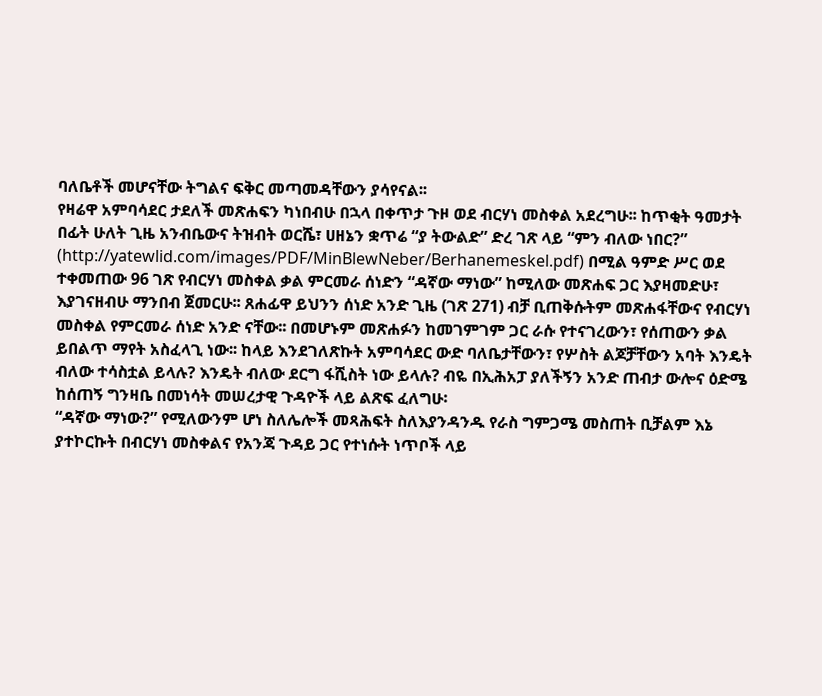ባለቤቶች መሆናቸው ትግልና ፍቅር መጣመዳቸውን ያሳየናል፡፡
የዛሬዋ አምባሳደር ታደለች መጽሐፍን ካነበብሁ በኋላ በቀጥታ ጉዞ ወደ ብርሃነ መስቀል አደረግሁ፡፡ ከጥቂት ዓመታት በፊት ሁለት ጊዜ አንብቤውና ትዝብት ወርሼ፣ ሀዘኔን ቋጥሬ “ያ ትውልድ” ድረ ገጽ ላይ “ምን ብለው ነበር?” (http://yatewlid.com/images/PDF/MinBlewNeber/Berhanemeskel.pdf) በሚል ዓምድ ሥር ወደ ተቀመጠው 96 ገጽ የብርሃነ መስቀል ቃል ምርመራ ሰነድን “ዳኛው ማነው” ከሚለው መጽሐፍ ጋር እያዛመድሁ፣ እያገናዘብሁ ማንበብ ጀመርሁ፡፡ ጸሐፊዋ ይህንን ሰነድ አንድ ጊዜ (ገጽ 271) ብቻ ቢጠቅሱትም መጽሐፋቸውና የብርሃነ መስቀል የምርመራ ሰነድ አንድ ናቸው፡፡ በመሆኑም መጽሐፉን ከመገምገም ጋር ራሱ የተናገረውን፣ የሰጠውን ቃል ይበልጥ ማየት አስፈላጊ ነው፡፡ ከላይ እንደገለጽኩት አምባሳደር ውድ ባለቤታቸውን፣ የሦስት ልጆቻቸውን አባት እንዴት ብለው ተሳስቷል ይላሉ? እንዴት ብለው ደርግ ፋሺስት ነው ይላሉ? ብዬ በኢሕአፓ ያለችኝን አንድ ጠብታ ውሎና ዕድሜ ከሰጠኝ ግንዛቤ በመነሳት መሠረታዊ ጉዳዮች ላይ ልጽፍ ፈለግሁ፡
“ዳኛው ማነው?” የሚለውንም ሆነ ስለሌሎች መጻሕፍት ስለእያንዳንዱ የራስ ግምጋሜ መስጠት ቢቻልም እኔ ያተኮርኩት በብርሃነ መስቀልና የአንጃ ጉዳይ ጋር የተነሱት ነጥቦች ላይ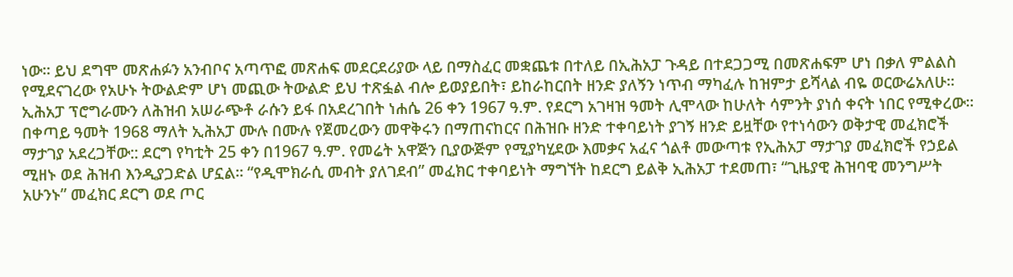ነው፡፡ ይህ ደግሞ መጽሐፉን አንብቦና አጣጥፎ መጽሐፍ መደርደሪያው ላይ በማስፈር መቋጨቱ በተለይ በኢሕአፓ ጉዳይ በተደጋጋሚ በመጽሐፍም ሆነ በቃለ ምልልስ የሚደናገረው የአሁኑ ትውልድም ሆነ መጪው ትውልድ ይህ ተጽፏል ብሎ ይወያይበት፣ ይከራከርበት ዘንድ ያለኝን ነጥብ ማካፈሉ ከዝምታ ይሻላል ብዬ ወርውሬአለሁ፡፡
ኢሕአፓ ፕሮግራሙን ለሕዝብ አሠራጭቶ ራሱን ይፋ በአደረገበት ነሐሴ 26 ቀን 1967 ዓ.ም. የደርግ አገዛዝ ዓመት ሊሞላው ከሁለት ሳምንት ያነሰ ቀናት ነበር የሚቀረው፡፡ በቀጣይ ዓመት 1968 ማለት ኢሕአፓ ሙሉ በሙሉ የጀመረውን መዋቅሩን በማጠናከርና በሕዝቡ ዘንድ ተቀባይነት ያገኝ ዘንድ ይዟቸው የተነሳውን ወቅታዊ መፈክሮች ማታገያ አደረጋቸው:: ደርግ የካቲት 25 ቀን በ1967 ዓ.ም. የመሬት አዋጅን ቢያውጅም የሚያካሂደው እመቃና አፈና ጎልቶ መውጣቱ የኢሕአፓ ማታገያ መፈክሮች የኃይል ሚዘኑ ወደ ሕዝብ እንዲያጋድል ሆኗል፡፡ “የዲሞክራሲ መብት ያለገደብ” መፈክር ተቀባይነት ማግኘት ከደርግ ይልቅ ኢሕአፓ ተደመጠ፣ “ጊዜያዊ ሕዝባዊ መንግሥት አሁንኑ” መፈክር ደርግ ወደ ጦር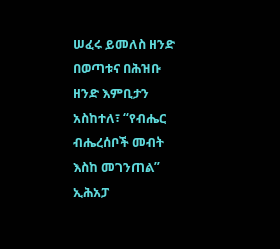ሠፈሩ ይመለስ ዘንድ በወጣቱና በሕዝቡ ዘንድ እምቢታን አስከተለ፣ “የብሔር ብሔረሰቦች መብት እስከ መገንጠል” ኢሕአፓ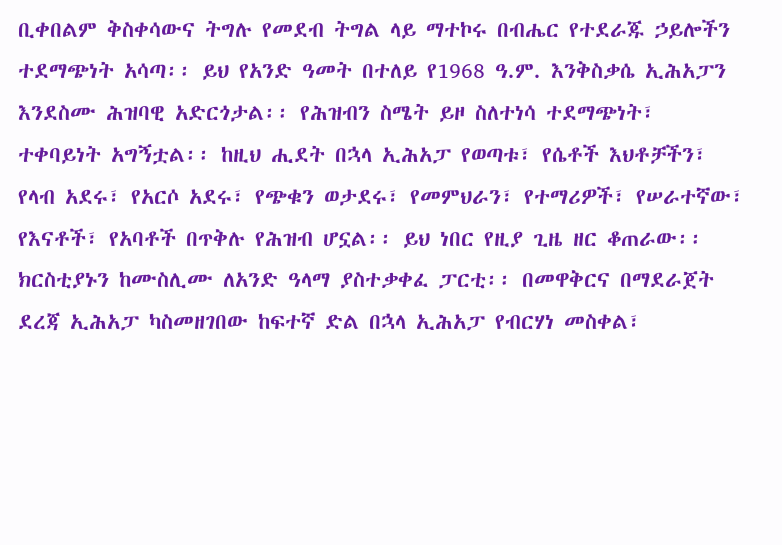ቢቀበልም ቅስቀሳውና ትግሉ የመደብ ትግል ላይ ማተኮሩ በብሔር የተደራጁ ኃይሎችን ተደማጭነት አሳጣ፡፡ ይህ የአንድ ዓመት በተለይ የ1968 ዓ.ም. እንቅስቃሴ ኢሕአፓን እንደስሙ ሕዝባዊ አድርጎታል፡፡ የሕዝብን ስሜት ይዞ ስለተነሳ ተደማጭነት፣ ተቀባይነት አግኝቷል፡፡ ከዚህ ሒደት በኋላ ኢሕአፓ የወጣቱ፣ የሴቶች እህቶቻችን፣ የላብ አደሩ፣ የአርሶ አደሩ፣ የጭቁን ወታደሩ፣ የመምህራን፣ የተማሪዎች፣ የሠራተኛው፣ የእናቶች፣ የአባቶች በጥቅሉ የሕዝብ ሆኗል፡፡ ይህ ነበር የዚያ ጊዜ ዘር ቆጠራው፡፡ ክርስቲያኑን ከሙስሊሙ ለአንድ ዓላማ ያስተቃቀፈ ፓርቲ፡፡ በመዋቅርና በማደራጀት ደረጃ ኢሕአፓ ካስመዘገበው ከፍተኛ ድል በኋላ ኢሕአፓ የብርሃነ መስቀል፣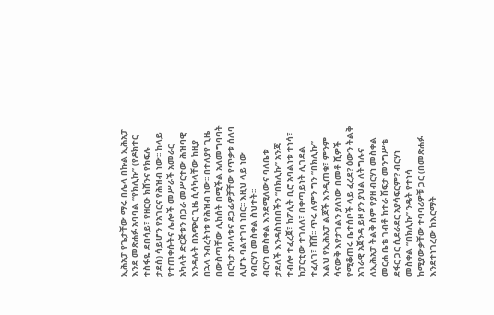ኢሕአፓ የጌታቸው ማሩ በሌላ በኩል ኢሕአፓ እንደ መጽሐፉ አባባል “የክሊኩ” (የዶክተር ተስፋዬ ደበሳይ፣ የዘርዑ ክሸንና የክፍሉ ታደሰ) ሳይሆን የአገርና የሕዝብ ነው፡፡ ከላይ የተጠቀሱትና ሌሎች መሥራች አመራር አካላት ድርጅቱን በጋራ መሥርተው ሕዝባዊ እንዳሉት በአጭር ጊዜ ሲሳካላቸው ከዚያ በኋላ ንብረትነቱ የሕዝብ ነው፡፡ በተለያየ ጊዜ በውስጣቸው ሊከሰት በሚችል አለመግባባት በርካታ አባላቱና ደጋፊዎቻቸው የጥቃቱ ሰለባ ሊሆኑ ባልተገባ ነበር፡፡ እዚህ ላይ ነው የብርሃነ መስቀል ስህተት፡፡
ብርሃነ መስቀል እንደሚለውና ባለቤቱ ታደለች እንዳስነበበችን “በክሊኩ” አንጃ ተብሎ ተፈረጀ፣ ከፖሊት ቢሮ አባልነቱ ተነሳ፣ ከፓርቲው ተገለለ፣ በቀጣይነት ሊገደል ተፈለገ፣ ሸሸ፡፡ ጥሩ ለምን ግን “በክሊኩ” እልህ የኢሕአፓ ልጆች እንዲጠቁ፣ ምንም ሳናውቅ እየታገልን ያለነው በመቶ ሺዎች የሚቆጠሩ ቤተሰቦች ላይ ፈረደ? ዕውን ትልቅ አገራዊ አጀንዳ ይዞ ያን ያህል ለትግሉና ለኢሕአፓ ትልቅ ስም የያዘ ብርሃነ መስቀል መርሐ ቤቴ ገብቶ ከተራ ሽፍታ መንግሥቴ ደፋር ጋር ሲደራደር አያሳፍርም? ብርሃነ መስቀል “በክሊኩ” ንዴት የተነሳ ከሚያውቃቸው ተባባሪዎቹ ጋር (በመጽሐፉ እንደተነገረው ከእርማት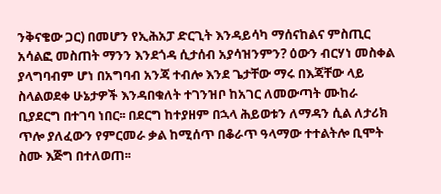ንቅናቄው ጋር) በመሆን የኢሕአፓ ድርጊት እንዳይሳካ ማሰናከልና ምስጢር አሳልፎ መስጠት ማንን እንደጎዳ ሲታሰብ አያሳዝንምን? ዕውን ብርሃነ መስቀል ያላግባብም ሆነ በአግባብ አንጃ ተብሎ እንደ ጌታቸው ማሩ በእጃቸው ላይ ስላልወደቀ ሁኔታዎች እንዳበቁለት ተገንዝቦ ከአገር ለመውጣት ሙከራ ቢያደርግ በተገባ ነበር፡፡ በደርግ ከተያዘም በኋላ ሕይወቱን ለማዳን ሲል ለታሪክ ጥሎ ያለፈውን የምርመራ ቃል ከሚሰጥ በቆራጥ ዓላማው ተተልትሎ ቢሞት ስሙ እጅግ በተለወጠ፡፡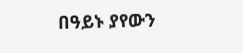በዓይኑ ያየውን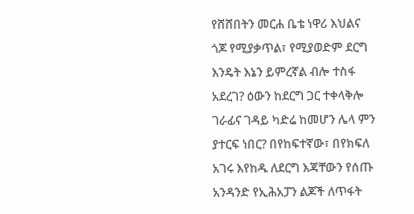የሸሸበትን መርሐ ቤቴ ነዋሪ እህልና ጎጆ የሚያቃጥል፣ የሚያወድም ደርግ እንዴት እኔን ይምረኛል ብሎ ተስፋ አደረገ? ዕውን ከደርግ ጋር ተቀላቅሎ ገራፊና ገዳይ ካድሬ ከመሆን ሌላ ምን ያተርፍ ነበር? በየከፍተኛው፣ በየክፍለ አገሩ እየከዱ ለደርግ እጃቸውን የሰጡ አንዳንድ የኢሕአፓን ልጆች ለጥፋት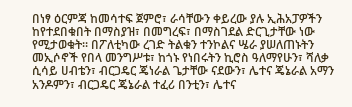በነፃ ዕርምጃ ከመሳተፍ ጀምሮ፣ ራሳቸውን ቀይረው ያሉ ኢሕአፓዎችን ከየተደበቁበት በማስያዝ፣ በመግረፍ፣ በማስገደል ድርጊታቸው ነው የሚታወቁት፡፡ በፖለቲካው ረገድ ትልቁን ተንኮልና ሤራ ያሠለጠኑትን መኢሶኖች የበላ መንግሥቱ፣ ከጎኑ የነበሩትን ኪሮስ ዓለማየሁን፣ ሻለቃ ሲሳይ ሀብቴን፣ ብርጋዴር ጄነራል ጌታቸው ናደውን፣ ሌተና ጄኔራል አማን አንዶምን፣ ብርጋዴር ጄኔራል ተፈሪ በንቲን፣ ሌተና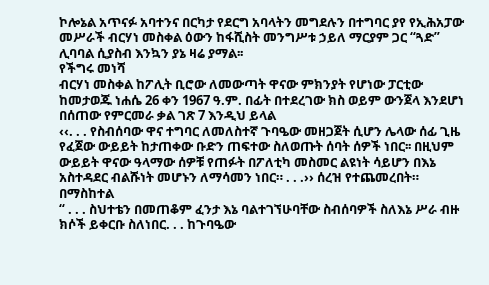ኮሎኔል አጥናፉ አባተንና በርካታ የደርግ አባላትን መግደሉን በተግባር ያየ የኢሕአፓው መሥራች ብርሃነ መስቀል ዕውን ከፋሺስት መንግሥቱ ኃይለ ማርያም ጋር “ጓድ” ሊባባል ሲያስብ እንኳን ያኔ ዛሬ ያማል፡፡
የችግሩ መነሻ
ብርሃነ መስቀል ከፖሊት ቢሮው ለመውጣት ዋናው ምክንያት የሆነው ፓርቲው ከመታወጁ ነሐሴ 26 ቀን 1967 ዓ.ም. በፊት በተደረገው ክስ ወይም ውንጀላ እንደሆነ በሰጠው የምርመራ ቃል ገጽ 7 እንዲህ ይላል
‹‹. . . የስብሰባው ዋና ተግባር ለመለስተኛ ጉባዔው መዘጋጀት ሲሆን ሌላው ሰፊ ጊዜ የፈጀው ውይይት ከታጠቀው ቡድን ጠፍተው ስለወጡት ሰባት ሰዎች ነበር፡፡ በዚህም ውይይት ዋናው ዓላማው ሰዎቹ የጠፉት በፖለቲካ መስመር ልዩነት ሳይሆን በእኔ አስተዳደር ብልሹነት መሆኑን ለማሳመን ነበር። . . .›› ሰረዝ የተጨመረበት። በማስከተል
“ . . . ስህተቴን በመጠቆም ፈንታ እኔ ባልተገኘሁባቸው ስብሰባዎች ስለእኔ ሥራ ብዙ ክሶች ይቀርቡ ስለነበር. . . ከጉባዔው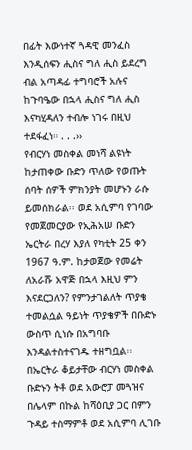በፊት እውነተኛ ጓዳዊ መንፈስ እንዲሰፍን ሒስና ግለ ሒስ ይደረግ ብል አጣዳፊ ተግባሮች አሉና ከጉባዔው በኋላ ሒስና ግለ ሒስ እናካሂዳለን ተብሎ ነገሩ በዚህ ተደፋፈነ። . . .››
የብርሃነ መስቀል መነሻ ልዩነት ከታጠቀው ቡድን ጥለው የወጡት ሰባት ሰዎች ምክንያት መሆኑን ራሱ ይመሰክራል፡፡ ወደ አሲምባ የገባው የመጀመርያው የኢሕአሠ ቡድን ኤርትራ በረሃ እያለ የካቲት 25 ቀን 1967 ዓ.ም. ከታወጀው የመሬት ለአራሹ አዋጅ በኋላ እዚህ ምን እናደርጋለን? የምንታገልለት ጥያቄ ተመልሷል ዓይነት ጥያቄዎች በቡድኑ ውስጥ ሲነሱ በአግባቡ እንዳልተስተናገዱ ተዘግቧል፡፡ በኤርትራ ቆይታቸው ብርሃነ መስቀል ቡድኑን ትቶ ወደ አውሮፓ መጓዝና በሌላም በኩል ከሻዕቢያ ጋር በምን ጉዳይ ተስማምቶ ወደ አሲምባ ሊገቡ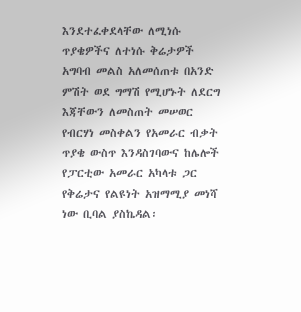እንደተፈቀደላቸው ለሚነሱ ጥያቄዎችና ለተነሱ ቅሬታዎች አግባብ መልስ አለመሰጠቱ በአንድ ምሽት ወደ ግማሽ የሚሆኑት ለደርግ እጃቸውን ለመስጠት መሠወር የብርሃነ መስቀልን የአመራር ብቃት ጥያቄ ውስጥ እንዳስገባውና ከሌሎች የፓርቲው አመራር አካላቱ ጋር የቅሬታና የልዩነት አዝማሚያ መነሻ ነው ቢባል ያስኬዳል፡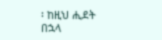፡ ከዚህ ሒደት በኋላ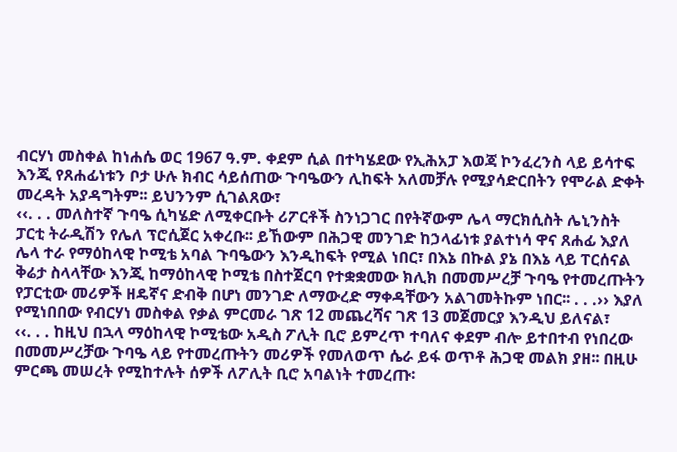ብርሃነ መስቀል ከነሐሴ ወር 1967 ዓ.ም. ቀደም ሲል በተካሄደው የኢሕአፓ እወጃ ኮንፈረንስ ላይ ይሳተፍ እንጂ የጸሐፊነቱን ቦታ ሁሉ ክብር ሳይሰጠው ጉባዔውን ሊከፍት አለመቻሉ የሚያሳድርበትን የሞራል ድቀት መረዳት አያዳግትም፡፡ ይህንንም ሲገልጸው፣
‹‹. . . መለስተኛ ጉባዔ ሲካሄድ ለሚቀርቡት ሪፖርቶች ስንነጋገር በየትኛውም ሌላ ማርክሲስት ሌኒንስት ፓርቲ ትራዲሽን የሌለ ፕሮሲጀር አቀረቡ፡፡ ይኸውም በሕጋዊ መንገድ ከኃላፊነቱ ያልተነሳ ዋና ጸሐፊ እያለ ሌላ ተራ የማዕከላዊ ኮሚቴ አባል ጉባዔውን እንዲከፍት የሚል ነበር፣ በእኔ በኩል ያኔ በእኔ ላይ ፐርሰናል ቅሬታ ስላላቸው እንጂ ከማዕከላዊ ኮሚቴ በስተጀርባ የተቋቋመው ክሊክ በመመሥረቻ ጉባዔ የተመረጡትን የፓርቲው መሪዎች ዘዴኛና ድብቅ በሆነ መንገድ ለማውረድ ማቀዳቸውን አልገመትኩም ነበር፡፡ . . .›› እያለ የሚነበበው የብርሃነ መስቀል የቃል ምርመራ ገጽ 12 መጨረሻና ገጽ 13 መጀመርያ እንዲህ ይለናል፣
‹‹. . . ከዚህ በኋላ ማዕከላዊ ኮሚቴው አዲስ ፖሊት ቢሮ ይምረጥ ተባለና ቀደም ብሎ ይተበተብ የነበረው በመመሥረቻው ጉባዔ ላይ የተመረጡትን መሪዎች የመለወጥ ሴራ ይፋ ወጥቶ ሕጋዊ መልክ ያዘ፡፡ በዚሁ ምርጫ መሠረት የሚከተሉት ሰዎች ለፖሊት ቢሮ አባልነት ተመረጡ፡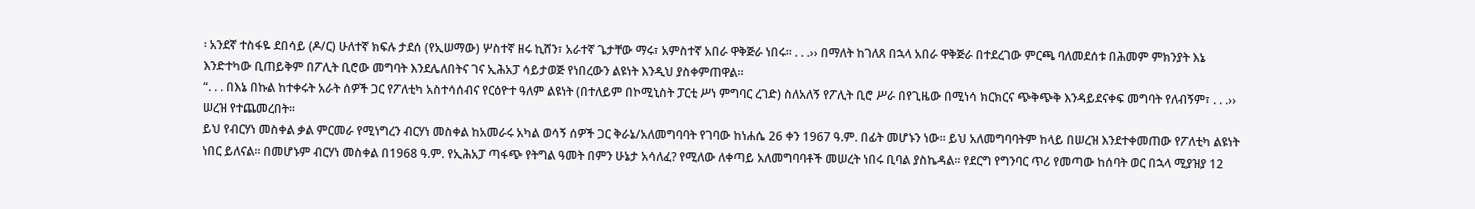፡ አንደኛ ተስፋዬ ደበሳይ (ዶ/ር) ሁለተኛ ክፍሉ ታደሰ (የኢሠማው) ሦስተኛ ዘሩ ኪሸን፣ አራተኛ ጌታቸው ማሩ፣ አምስተኛ አበራ ዋቅጅራ ነበሩ፡፡ . . .›› በማለት ከገለጸ በኋላ አበራ ዋቅጅራ በተደረገው ምርጫ ባለመደሰቱ በሕመም ምክንያት እኔ እንድተካው ቢጠይቅም በፖሊት ቢሮው መግባት እንደሌለበትና ገና ኢሕአፓ ሳይታወጅ የነበረውን ልዩነት እንዲህ ያስቀምጠዋል።
“. . . በእኔ በኩል ከተቀሩት አራት ሰዎች ጋር የፖለቲካ አስተሳሰብና የርዕዮተ ዓለም ልዩነት (በተለይም በኮሚኒስት ፓርቲ ሥነ ምግባር ረገድ) ስለአለኝ የፖሊት ቢሮ ሥራ በየጊዜው በሚነሳ ክርክርና ጭቅጭቅ እንዳይደናቀፍ መግባት የለብኝም፣ . . .›› ሠረዝ የተጨመረበት፡፡
ይህ የብርሃነ መስቀል ቃል ምርመራ የሚነግረን ብርሃነ መስቀል ከአመራሩ አካል ወሳኝ ሰዎች ጋር ቅራኔ/አለመግባባት የገባው ከነሐሴ 26 ቀን 1967 ዓ.ም. በፊት መሆኑን ነው፡፡ ይህ አለመግባባትም ከላይ በሠረዝ እንደተቀመጠው የፖለቲካ ልዩነት ነበር ይለናል፡፡ በመሆኑም ብርሃነ መስቀል በ1968 ዓ.ም. የኢሕአፓ ጣፋጭ የትግል ዓመት በምን ሁኔታ አሳለፈ? የሚለው ለቀጣይ አለመግባባቶች መሠረት ነበሩ ቢባል ያስኬዳል፡፡ የደርግ የግንባር ጥሪ የመጣው ከሰባት ወር በኋላ ሚያዝያ 12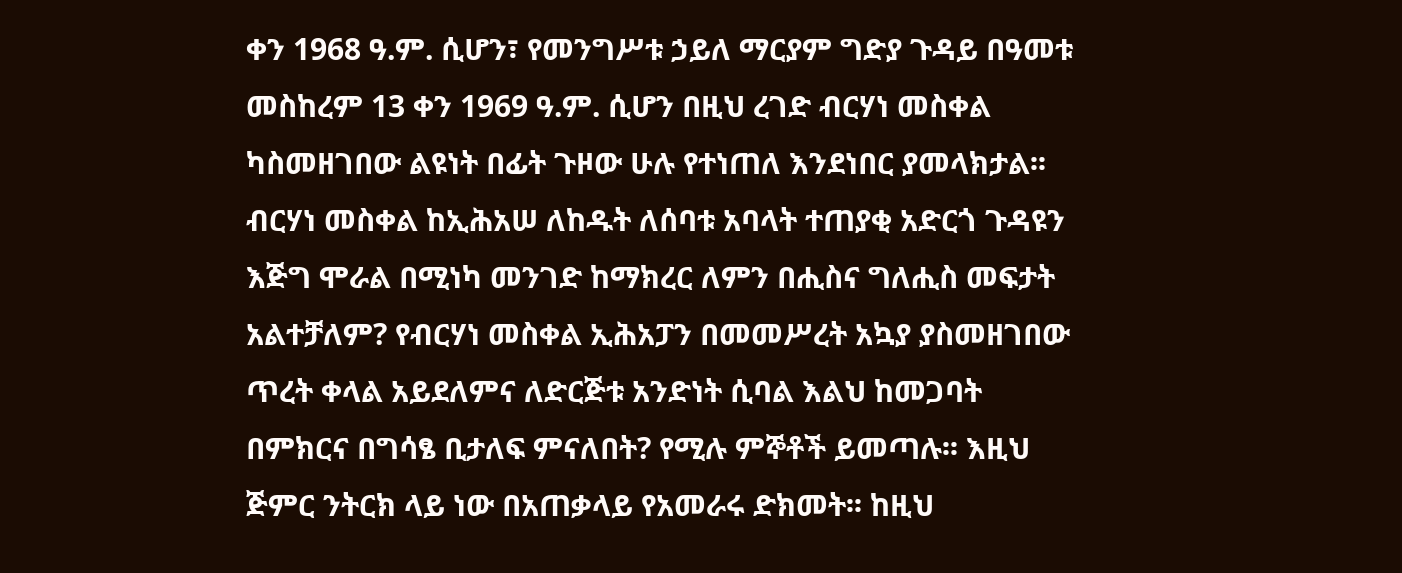ቀን 1968 ዓ.ም. ሲሆን፣ የመንግሥቱ ኃይለ ማርያም ግድያ ጉዳይ በዓመቱ መስከረም 13 ቀን 1969 ዓ.ም. ሲሆን በዚህ ረገድ ብርሃነ መስቀል ካስመዘገበው ልዩነት በፊት ጉዞው ሁሉ የተነጠለ እንደነበር ያመላክታል፡፡
ብርሃነ መስቀል ከኢሕአሠ ለከዱት ለሰባቱ አባላት ተጠያቂ አድርጎ ጉዳዩን እጅግ ሞራል በሚነካ መንገድ ከማክረር ለምን በሒስና ግለሒስ መፍታት አልተቻለም? የብርሃነ መስቀል ኢሕአፓን በመመሥረት አኳያ ያስመዘገበው ጥረት ቀላል አይደለምና ለድርጅቱ አንድነት ሲባል እልህ ከመጋባት በምክርና በግሳፄ ቢታለፍ ምናለበት? የሚሉ ምኞቶች ይመጣሉ፡፡ እዚህ ጅምር ንትርክ ላይ ነው በአጠቃላይ የአመራሩ ድክመት፡፡ ከዚህ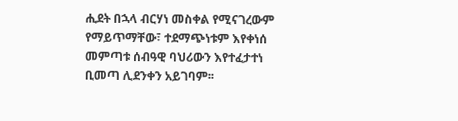ሒደት በኋላ ብርሃነ መስቀል የሚናገረውም የማይጥማቸው፣ ተደማጭነቱም እየቀነሰ መምጣቱ ሰብዓዊ ባህሪውን እየተፈታተነ ቢመጣ ሊደንቀን አይገባም፡፡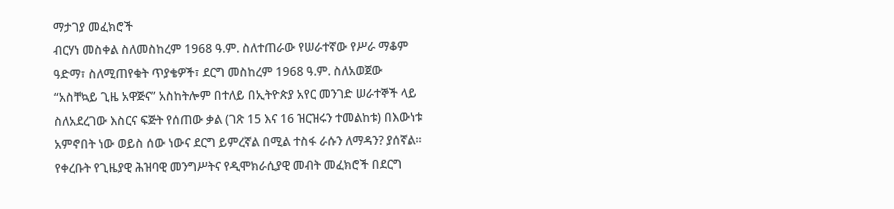ማታገያ መፈክሮች
ብርሃነ መስቀል ስለመስከረም 1968 ዓ.ም. ስለተጠራው የሠራተኛው የሥራ ማቆም ዓድማ፣ ስለሚጠየቁት ጥያቄዎች፣ ደርግ መስከረም 1968 ዓ.ም. ስለአወጀው “አስቸኳይ ጊዜ አዋጅና” አስከትሎም በተለይ በኢትዮጵያ አየር መንገድ ሠራተኞች ላይ ስለአደረገው እስርና ፍጅት የሰጠው ቃል (ገጽ 15 እና 16 ዝርዝሩን ተመልከቱ) በእውነቱ አምኖበት ነው ወይስ ሰው ነውና ደርግ ይምረኛል በሚል ተስፋ ራሱን ለማዳን? ያሰኛል፡፡
የቀረቡት የጊዜያዊ ሕዝባዊ መንግሥትና የዲሞክራሲያዊ መብት መፈክሮች በደርግ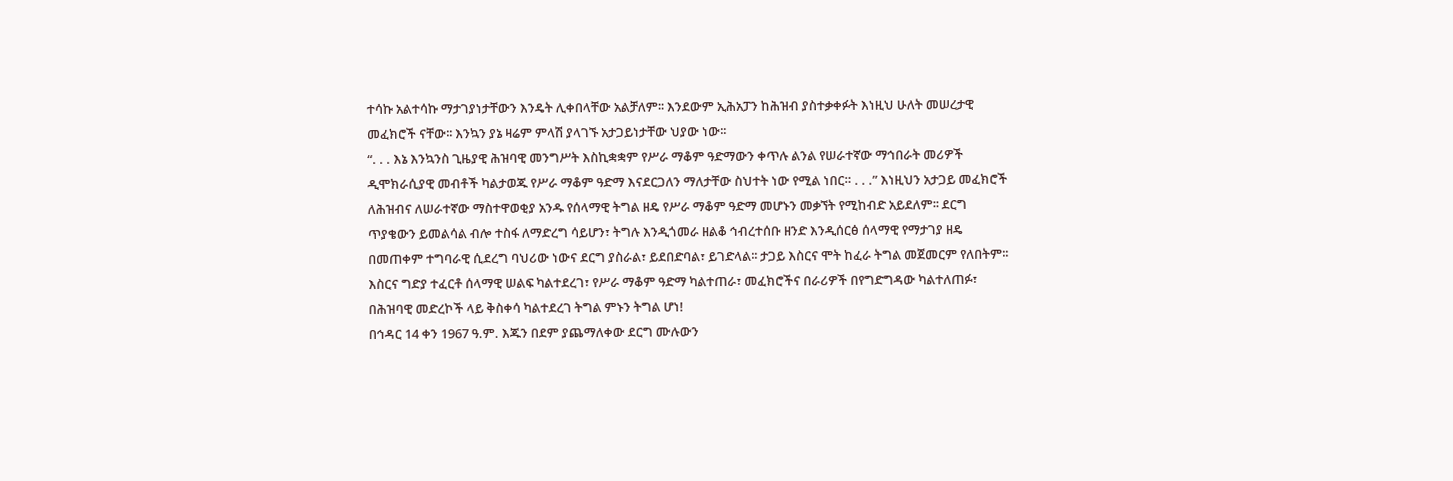ተሳኩ አልተሳኩ ማታገያነታቸውን እንዴት ሊቀበላቸው አልቻለም፡፡ እንደውም ኢሕአፓን ከሕዝብ ያስተቃቀፉት እነዚህ ሁለት መሠረታዊ መፈክሮች ናቸው፡፡ እንኳን ያኔ ዛሬም ምላሽ ያላገኙ አታጋይነታቸው ህያው ነው፡፡
“. . . እኔ እንኳንስ ጊዜያዊ ሕዝባዊ መንግሥት እስኪቋቋም የሥራ ማቆም ዓድማውን ቀጥሉ ልንል የሠራተኛው ማኅበራት መሪዎች ዲሞክራሲያዊ መብቶች ካልታወጁ የሥራ ማቆም ዓድማ እናደርጋለን ማለታቸው ስህተት ነው የሚል ነበር። . . .” እነዚህን አታጋይ መፈክሮች ለሕዝብና ለሠራተኛው ማስተዋወቂያ አንዱ የሰላማዊ ትግል ዘዴ የሥራ ማቆም ዓድማ መሆኑን መቃኘት የሚከብድ አይደለም፡፡ ደርግ ጥያቄውን ይመልሳል ብሎ ተስፋ ለማድረግ ሳይሆን፣ ትግሉ እንዲጎመራ ዘልቆ ኅብረተሰቡ ዘንድ እንዲሰርፅ ሰላማዊ የማታገያ ዘዴ በመጠቀም ተግባራዊ ሲደረግ ባህሪው ነውና ደርግ ያስራል፣ ይደበድባል፣ ይገድላል፡፡ ታጋይ እስርና ሞት ከፈራ ትግል መጀመርም የለበትም፡፡ እስርና ግድያ ተፈርቶ ሰላማዊ ሠልፍ ካልተደረገ፣ የሥራ ማቆም ዓድማ ካልተጠራ፣ መፈክሮችና በራሪዎች በየግድግዳው ካልተለጠፉ፣ በሕዝባዊ መድረኮች ላይ ቅስቀሳ ካልተደረገ ትግል ምኑን ትግል ሆነ!
በኅዳር 14 ቀን 1967 ዓ.ም. እጁን በደም ያጨማለቀው ደርግ ሙሉውን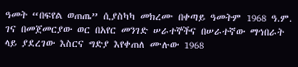ዓመት “በፍየል ወጠጤ” ሲያስካካ መክረሙ በቀጣይ ዓመትም 1968 ዓ.ም. ገና በመጀመርያው ወር በአየር መንገድ ሠራተኞችና በሠራተኛው ማኅበራት ላይ ያደረገው እስርና ግድያ እየቀጠለ ሙሉው 1968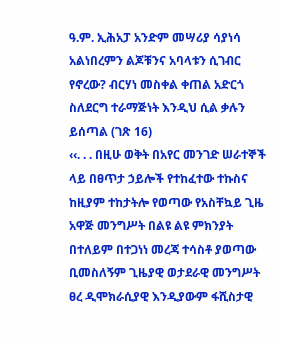ዓ.ም. ኢሕአፓ አንድም መሣሪያ ሳያነሳ አልነበረምን ልጆቹንና አባላቱን ሲገብር የኖረው? ብርሃነ መስቀል ቀጠል አድርጎ ስለደርግ ተራማጅነት እንዲህ ሲል ቃሉን ይሰጣል (ገጽ 16)
‹‹. . . በዚሁ ወቅት በአየር መንገድ ሠራተኞች ላይ በፀጥታ ኃይሎች የተከፈተው ተኩስና ከዚያም ተከታትሎ የወጣው የአስቸኳይ ጊዜ አዋጅ መንግሥት በልዩ ልዩ ምክንያት በተለይም በተጋነነ መረጃ ተሳስቶ ያወጣው ቢመስለኝም ጊዜያዊ ወታደራዊ መንግሥት ፀረ ዲሞክራሲያዊ እንዲያውም ፋሺስታዊ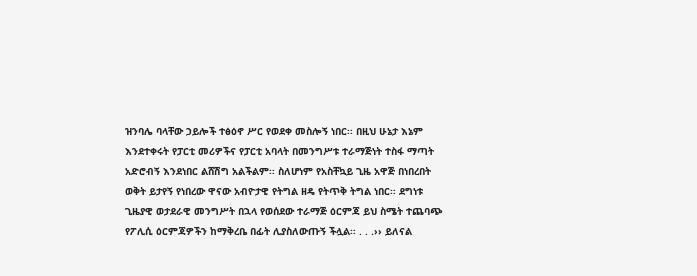ዝንባሌ ባላቸው ኃይሎች ተፅዕኖ ሥር የወደቀ መስሎኝ ነበር፡፡ በዚህ ሁኔታ እኔም እንደተቀሩት የፓርቲ መሪዎችና የፓርቲ አባላት በመንግሥቱ ተራማጅነት ተስፋ ማጣት አድሮብኝ እንደነበር ልሸሽግ አልችልም፡፡ ስለሆነም የአስቸኳይ ጊዜ አዋጅ በነበረበት ወቅት ይታየኝ የነበረው ዋናው አብዮታዊ የትግል ዘዴ የትጥቅ ትግል ነበር፡፡ ደግነቱ ጊዜያዊ ወታደራዊ መንግሥት በኋላ የወሰደው ተራማጅ ዕርምጃ ይህ ስሜት ተጨባጭ የፖሊሲ ዕርምጃዎችን ከማቅረቤ በፊት ሊያስለውጡኝ ችሏል፡፡ . . .›› ይለናል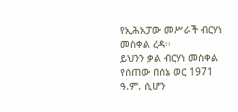የኢሕአፓው መሥራች ብርሃነ መስቀል ረዳ፡፡
ይህንን ቃል ብርሃነ መስቀል የሰጠው በሰኔ ወር 1971 ዓ.ም. ሲሆን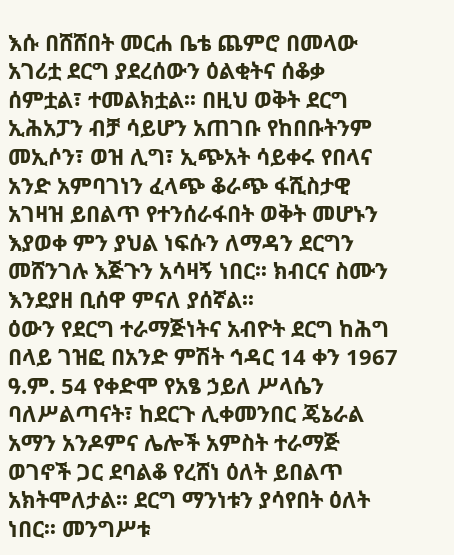እሱ በሸሸበት መርሐ ቤቴ ጨምሮ በመላው አገሪቷ ደርግ ያደረሰውን ዕልቂትና ሰቆቃ ሰምቷል፣ ተመልክቷል፡፡ በዚህ ወቅት ደርግ ኢሕአፓን ብቻ ሳይሆን አጠገቡ የከበቡትንም መኢሶን፣ ወዝ ሊግ፣ ኢጭአት ሳይቀሩ የበላና አንድ አምባገነን ፈላጭ ቆራጭ ፋሺስታዊ አገዛዝ ይበልጥ የተንሰራፋበት ወቅት መሆኑን እያወቀ ምን ያህል ነፍሱን ለማዳን ደርግን መሸንገሉ እጅጉን አሳዛኝ ነበር፡፡ ክብርና ስሙን እንደያዘ ቢሰዋ ምናለ ያሰኛል፡፡
ዕውን የደርግ ተራማጅነትና አብዮት ደርግ ከሕግ በላይ ገዝፎ በአንድ ምሽት ኅዳር 14 ቀን 1967 ዓ.ም. 54 የቀድሞ የአፄ ኃይለ ሥላሴን ባለሥልጣናት፣ ከደርጉ ሊቀመንበር ጄኔራል አማን አንዶምና ሌሎች አምስት ተራማጅ ወገኖች ጋር ደባልቆ የረሸነ ዕለት ይበልጥ አክትሞለታል፡፡ ደርግ ማንነቱን ያሳየበት ዕለት ነበር፡፡ መንግሥቱ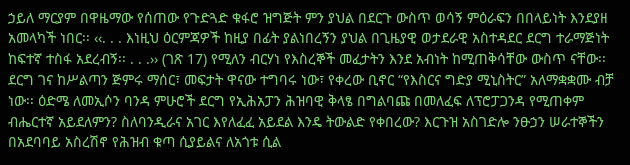ኃይለ ማርያም በዋዜማው የሰጠው የጉድጓድ ቁፋሮ ዝግጅት ምን ያህል በደርጉ ውስጥ ወሳኝ ምዕራፍን በበላይነት እንደያዘ አመላካች ነበር፡፡ ‹‹. . . እነዚህ ዕርምጃዎች ከዚያ በፊት ያልነበረኝን ያህል በጊዜያዊ ወታደራዊ አስተዳደር ደርግ ተራማጅነት ከፍተኛ ተስፋ አደረብኝ፡፡ . . .›› (ገጽ 17) የሚለን ብርሃነ የእስረኞች መፈታትን እንደ አብነት ከሚጠቅሳቸው ውስጥ ናቸው፡፡ ደርግ ገና ከሥልጣን ጅምሩ ማሰር፣ መፍታት ዋናው ተግባሩ ነው፣ የቀረው ቢኖር “የእስርና ግድያ ሚኒስትር” አለማቋቋሙ ብቻ ነው፡፡ ዕድሜ ለመኢሶን ባንዳ ምሁሮች ደርግ የኢሕአፓን ሕዝባዊ ቅላፄ በግልባጩ በመለፈፍ ለፕሮፓጋንዳ የሚጠቀም ብሔርተኛ አይደለምን? ስለባንዲራና አገር እየለፈፈ አይደል እንዴ ትውልድ የቀበረው? እርጉዝ አስገድሎ ንፁኃን ሠራተኞችን በአደባባይ አስረሽኖ የሕዝብ ቁጣ ሲያይልና ለአጎቱ ሲል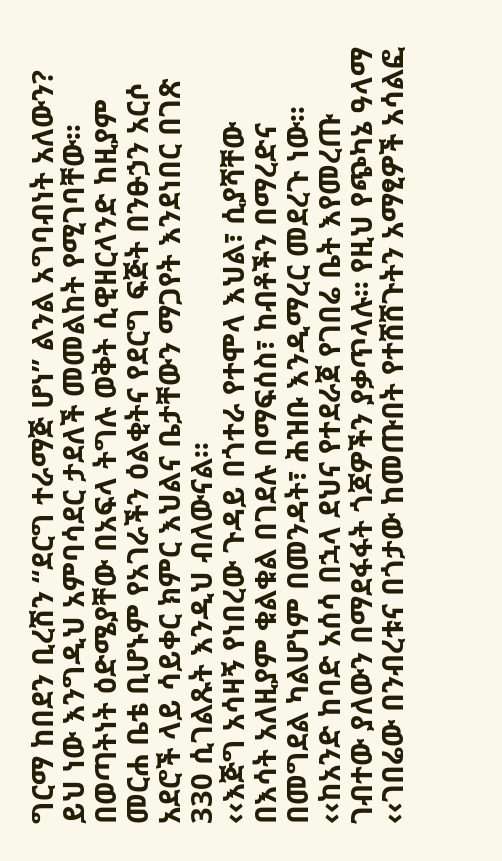ግርማ ከበደን ቢረሽን “ደርግ ተራማጅ ሆነ” ልንል አግባብነት አለውን? ይህ ነው እንግዲህ አምባሳደር ታደለች መመልከት የሚገባቸው፡፡ በወጣትነት ዕድሜያቸው በአፍላ ትግሉ ወቅት ሲዊዘርላንድ ከዚያም መርሐ ቤቴ ቢሆኑም የአገራችን ዕልቂትና የደርግ ፍጅት በንፁኃን አርሶ አደሮች ላይ ሳይቀር ክምር እህልና ቤታቸውን ማጋየት እንደነበር በገጽ 330 ሲገልጹት እንዲህ ብለውናል፡፡
‹‹እጅግ አሳዛኝ የነበረው ጉዳይ በጎተራ የተሞላ እህል፣ ሲያሻቸው በእሳት አለዚያም ቁልቁል በገደሉ በማፍሰስ፣ ከብቶችን በማረድና በመግደል ካልሆነም በመንዳት፣ ሕዝቡ እንዲማረር መደረጉ ነው፡፡
‹‹ከአንድ ከባድ አሰሳ በኋላ ደህና የተደራጀ የገበሬ ቤት እየመረጡ ገብተው ያለውን በማደፋፋት ጎጆዎችን ያቃጥላሉ፡፡ የዚህ የጭካኔ ዓላማ ‹‹ገበሬው በንብረቱና በጎታው ከመጡበት የተሸሸጉትን አማፂዎች አሳልፎ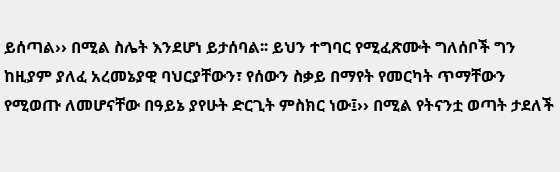ይሰጣል›› በሚል ስሌት እንደሆነ ይታሰባል፡፡ ይህን ተግባር የሚፈጽሙት ግለሰቦች ግን ከዚያም ያለፈ አረመኔያዊ ባህርያቸውን፣ የሰውን ስቃይ በማየት የመርካት ጥማቸውን የሚወጡ ለመሆናቸው በዓይኔ ያየሁት ድርጊት ምስክር ነው፤›› በሚል የትናንቷ ወጣት ታደለች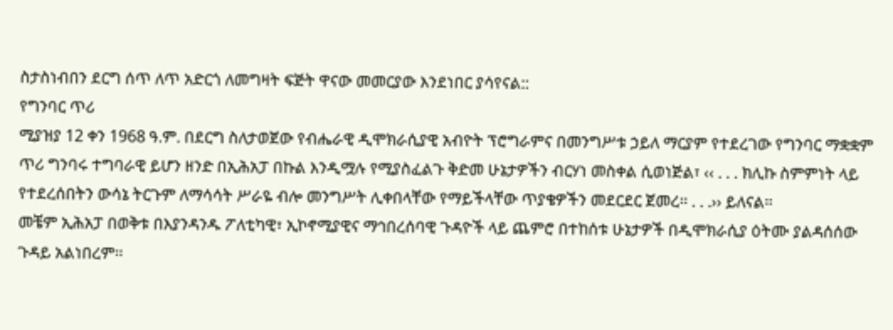ስታስነብበን ደርግ ሰጥ ለጥ አድርጎ ለመግዛት ፍጅት ዋናው መመርያው እንደነበር ያሳየናል::
የግንባር ጥሪ
ሚያዝያ 12 ቀን 1968 ዓ.ም. በደርግ ስለታወጀው የብሔራዊ ዲሞክራሲያዊ አብዮት ፕሮግራምና በመንግሥቱ ኃይለ ማርያም የተደረገው የግንባር ማቋቋም ጥሪ ግንባሩ ተግባራዊ ይሆን ዘንድ በኢሕአፓ በኩል እንዲሟሉ የሚያስፈልጉ ቅድመ ሁኔታዎችን ብርሃነ መስቀል ሲወነጅል፣ ‹‹ . . . ክሊኩ ስምምነት ላይ የተደረሰበትን ውሳኔ ትርጉም ለማሳሳት ሥራዬ ብሎ መንግሥት ሊቀበላቸው የማይችላቸው ጥያቄዎችን መደርደር ጀመረ፡፡ . . .›› ይለናል፡፡
መቼም ኢሕአፓ በወቅቱ በእያንዳንዱ ፖለቲካዊ፣ ኢኮኖሚያዊና ማኅበረሰባዊ ጉዳዮች ላይ ጨምሮ በተከሰቱ ሁኔታዎች በዲሞክራሲያ ዕትሙ ያልዳሰሰው ጉዳይ አልነበረም፡፡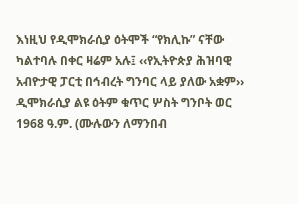እነዚህ የዲሞክራሲያ ዕትሞች “የክሊኩ” ናቸው ካልተባሉ በቀር ዛሬም አሉ፤ ‹‹የኢትዮጵያ ሕዝባዊ አብዮታዊ ፓርቲ በኅብረት ግንባር ላይ ያለው አቋም›› ዲሞክራሲያ ልዩ ዕትም ቁጥር ሦስት ግንቦት ወር 1968 ዓ.ም. (ሙሉውን ለማንበብ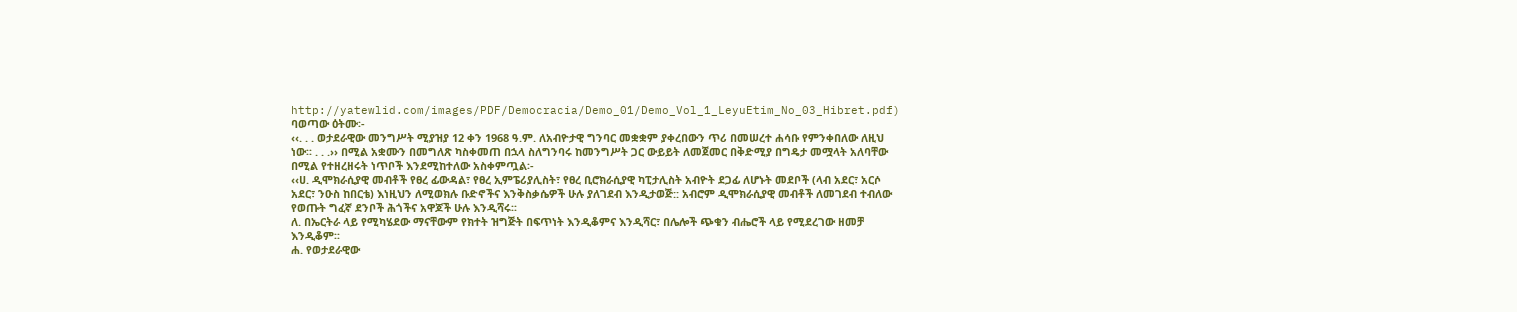http://yatewlid.com/images/PDF/Democracia/Demo_01/Demo_Vol_1_LeyuEtim_No_03_Hibret.pdf) ባወጣው ዕትሙ፡-
‹‹. . . ወታደራዊው መንግሥት ሚያዝያ 12 ቀን 1968 ዓ.ም. ለአብዮታዊ ግንባር መቋቋም ያቀረበውን ጥሪ በመሠረተ ሐሳቡ የምንቀበለው ለዚህ ነው፡፡ . . .›› በሚል አቋሙን በመግለጽ ካስቀመጠ በኋላ ስለግንባሩ ከመንግሥት ጋር ውይይት ለመጀመር በቅድሚያ በግዴታ መሟላት አለባቸው በሚል የተዘረዘሩት ነጥቦች እንደሚከተለው አስቀምጧል፡-
‹‹ሀ. ዲሞክራሲያዊ መብቶች የፀረ ፊውዳል፣ የፀረ ኢምፔሪያሊስት፣ የፀረ ቢሮክራሲያዊ ካፒታሊስት አብዮት ደጋፊ ለሆኑት መደቦች (ላብ አደር፣ አርሶ አደር፣ ንዑስ ከበርቴ) እነዚህን ለሚወክሉ ቡድኖችና እንቅስቃሴዎች ሁሉ ያለገደብ እንዲታወጅ:: አብሮም ዲሞክራሲያዊ መብቶች ለመገደብ ተብለው የወጡት ግፈኛ ደንቦች ሕጎችና አዋጆች ሁሉ እንዲሻሩ፡፡
ለ. በኤርትራ ላይ የሚካሄደው ማናቸውም የክተት ዝግጅት በፍጥነት እንዲቆምና እንዲሻር፣ በሌሎች ጭቁን ብሔሮች ላይ የሚደረገው ዘመቻ እንዲቆም፡፡
ሐ. የወታደራዊው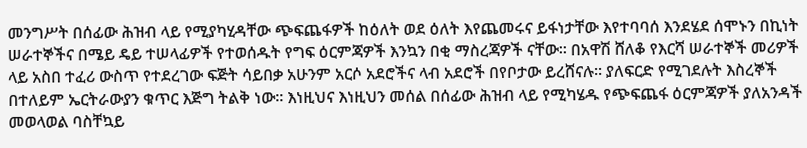መንግሥት በሰፊው ሕዝብ ላይ የሚያካሂዳቸው ጭፍጨፋዎች ከዕለት ወደ ዕለት እየጨመሩና ይፋነታቸው እየተባባሰ እንደሄደ ሰሞኑን በኪነት ሠራተኞችና በሜይ ዴይ ተሠላፊዎች የተወሰዱት የግፍ ዕርምጃዎች እንኳን በቂ ማስረጃዎች ናቸው፡፡ በአዋሽ ሸለቆ የእርሻ ሠራተኞች መሪዎች ላይ አስበ ተፈሪ ውስጥ የተደረገው ፍጅት ሳይበቃ አሁንም አርሶ አደሮችና ላብ አደሮች በየቦታው ይረሸናሉ፡፡ ያለፍርድ የሚገደሉት እስረኞች በተለይም ኤርትራውያን ቁጥር እጅግ ትልቅ ነው፡፡ እነዚህና እነዚህን መሰል በሰፊው ሕዝብ ላይ የሚካሄዱ የጭፍጨፋ ዕርምጃዎች ያለአንዳች መወላወል ባስቸኳይ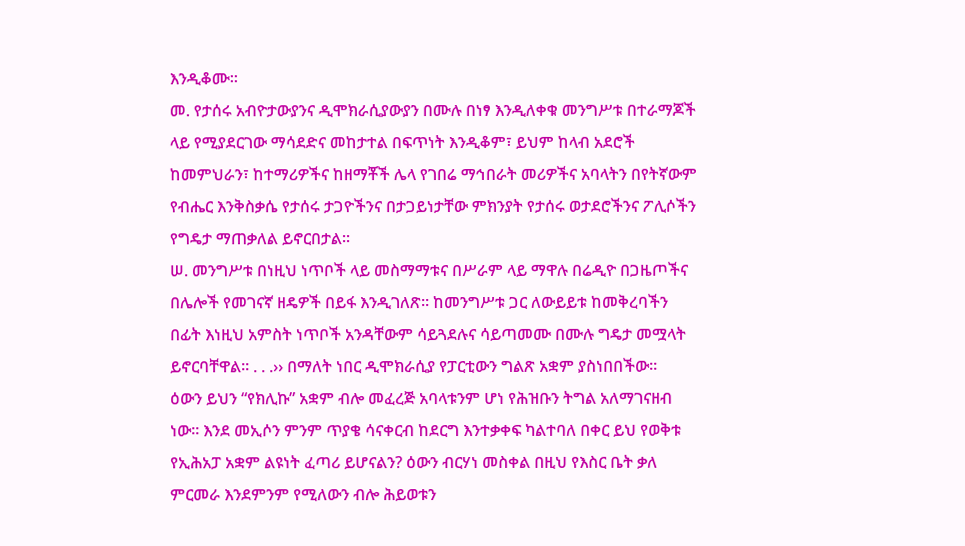እንዲቆሙ፡፡
መ. የታሰሩ አብዮታውያንና ዲሞክራሲያውያን በሙሉ በነፃ እንዲለቀቁ መንግሥቱ በተራማጆች ላይ የሚያደርገው ማሳደድና መከታተል በፍጥነት እንዲቆም፣ ይህም ከላብ አደሮች ከመምህራን፣ ከተማሪዎችና ከዘማቾች ሌላ የገበሬ ማኅበራት መሪዎችና አባላትን በየትኛውም የብሔር እንቅስቃሴ የታሰሩ ታጋዮችንና በታጋይነታቸው ምክንያት የታሰሩ ወታደሮችንና ፖሊሶችን የግዴታ ማጠቃለል ይኖርበታል፡፡
ሠ. መንግሥቱ በነዚህ ነጥቦች ላይ መስማማቱና በሥራም ላይ ማዋሉ በሬዲዮ በጋዜጦችና በሌሎች የመገናኛ ዘዴዎች በይፋ እንዲገለጽ፡፡ ከመንግሥቱ ጋር ለውይይቱ ከመቅረባችን በፊት እነዚህ አምስት ነጥቦች አንዳቸውም ሳይጓደሉና ሳይጣመሙ በሙሉ ግዴታ መሟላት ይኖርባቸዋል፡፡ . . .›› በማለት ነበር ዲሞክራሲያ የፓርቲውን ግልጽ አቋም ያስነበበችው፡፡
ዕውን ይህን “የክሊኩ” አቋም ብሎ መፈረጅ አባላቱንም ሆነ የሕዝቡን ትግል አለማገናዘብ ነው፡፡ እንደ መኢሶን ምንም ጥያቄ ሳናቀርብ ከደርግ እንተቃቀፍ ካልተባለ በቀር ይህ የወቅቱ የኢሕአፓ አቋም ልዩነት ፈጣሪ ይሆናልን? ዕውን ብርሃነ መስቀል በዚህ የእስር ቤት ቃለ ምርመራ እንደምንም የሚለውን ብሎ ሕይወቱን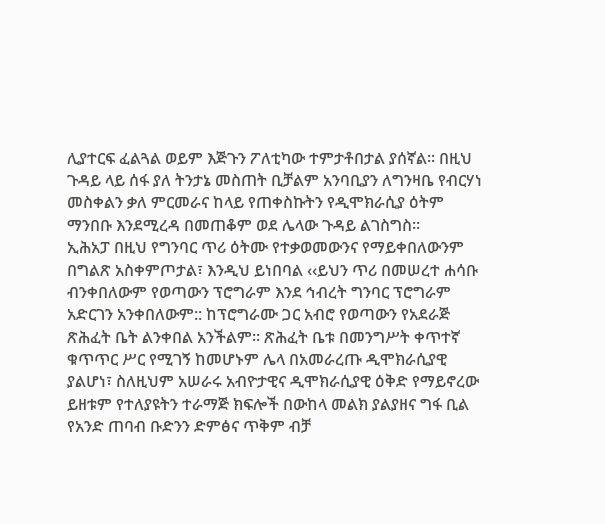ሊያተርፍ ፈልጓል ወይም እጅጉን ፖለቲካው ተምታቶበታል ያሰኛል፡፡ በዚህ ጉዳይ ላይ ሰፋ ያለ ትንታኔ መስጠት ቢቻልም አንባቢያን ለግንዛቤ የብርሃነ መስቀልን ቃለ ምርመራና ከላይ የጠቀስኩትን የዲሞክራሲያ ዕትም ማንበቡ እንደሚረዳ በመጠቆም ወደ ሌላው ጉዳይ ልገስግስ፡፡
ኢሕአፓ በዚህ የግንባር ጥሪ ዕትሙ የተቃወመውንና የማይቀበለውንም በግልጽ አስቀምጦታል፣ እንዲህ ይነበባል ‹‹ይህን ጥሪ በመሠረተ ሐሳቡ ብንቀበለውም የወጣውን ፕሮግራም እንደ ኅብረት ግንባር ፕሮግራም አድርገን አንቀበለውም:: ከፕሮግራሙ ጋር አብሮ የወጣውን የአደራጅ ጽሕፈት ቤት ልንቀበል አንችልም፡፡ ጽሕፈት ቤቱ በመንግሥት ቀጥተኛ ቁጥጥር ሥር የሚገኝ ከመሆኑም ሌላ በአመራረጡ ዲሞክራሲያዊ ያልሆነ፣ ስለዚህም አሠራሩ አብዮታዊና ዲሞክራሲያዊ ዕቅድ የማይኖረው ይዘቱም የተለያዩትን ተራማጅ ክፍሎች በውከላ መልክ ያልያዘና ግፋ ቢል የአንድ ጠባብ ቡድንን ድምፅና ጥቅም ብቻ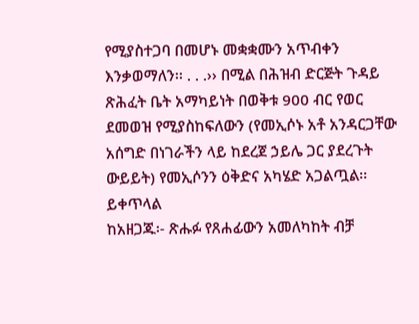የሚያስተጋባ በመሆኑ መቋቋሙን አጥብቀን እንቃወማለን፡፡ . . .›› በሚል በሕዝብ ድርጅት ጉዳይ ጽሕፈት ቤት አማካይነት በወቅቱ 900 ብር የወር ደመወዝ የሚያስከፍለውን (የመኢሶኑ አቶ አንዳርጋቸው አሰግድ በነገራችን ላይ ከደረጀ ኃይሌ ጋር ያደረጉት ውይይት) የመኢሶንን ዕቅድና አካሄድ አጋልጧል፡፡
ይቀጥላል
ከአዘጋጁ፡- ጽሑፉ የጸሐፊውን አመለካከት ብቻ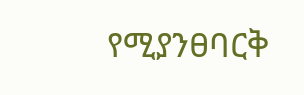የሚያንፀባርቅ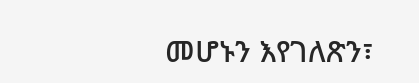መሆኑን እየገለጽን፣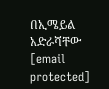በኢሜይል አድራሻቸው [email protected]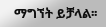ማግኘት ይቻላል፡፡